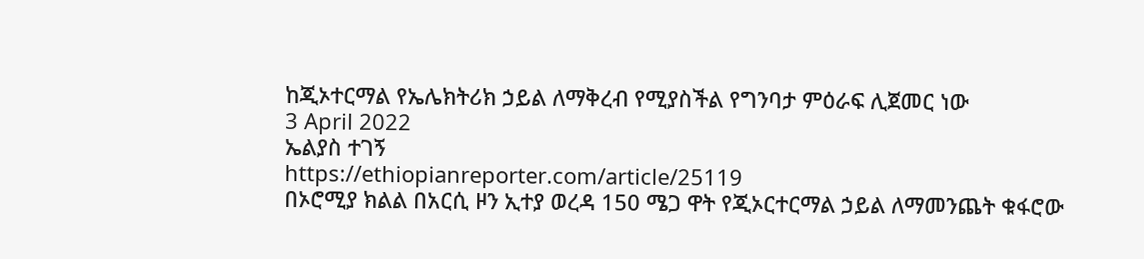ከጂኦተርማል የኤሌክትሪክ ኃይል ለማቅረብ የሚያስችል የግንባታ ምዕራፍ ሊጀመር ነው
3 April 2022
ኤልያስ ተገኝ
https://ethiopianreporter.com/article/25119
በኦሮሚያ ክልል በአርሲ ዞን ኢተያ ወረዳ 150 ሜጋ ዋት የጂኦርተርማል ኃይል ለማመንጨት ቁፋሮው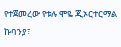የተጀመረው የቱሉ ሞዬ ጂኦርተርማል ኩባንያ፣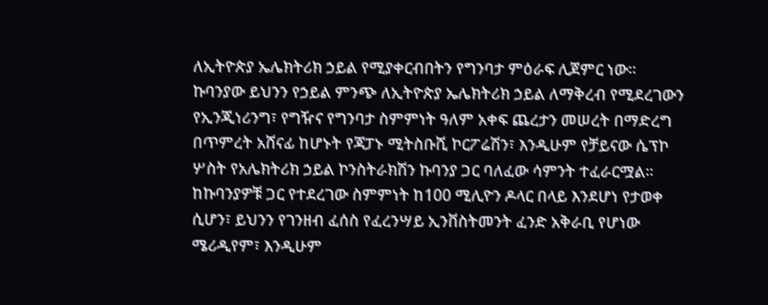ለኢትዮጵያ ኤሌክትሪክ ኃይል የሚያቀርብበትን የግንባታ ምዕራፍ ሊጀምር ነው፡፡
ኩባንያው ይህንን የኃይል ምንጭ ለኢትዮጵያ ኤሌክትሪክ ኃይል ለማቅረብ የሚደረገውን የኢንጂነሪንግ፣ የግዥና የግንባታ ስምምነት ዓለም አቀፍ ጨረታን መሠረት በማድረግ በጥምረት አሸናፊ ከሆኑት የጃፓኑ ሚትስቡሺ ኮርፖሬሽን፣ እንዲሁም የቻይናው ሴፕኮ ሦስት የአሌክትሪክ ኃይል ኮንስትራክሽን ኩባንያ ጋር ባለፈው ሳምንት ተፈራርሟል፡፡
ከኩባንያዎቹ ጋር የተደረገው ስምምነት ከ100 ሚሊዮን ዶላር በላይ እንደሆነ የታወቀ ሲሆን፣ ይህንን የገንዘብ ፈሰስ የፈረንሣይ ኢንቨስትመንት ፈንድ አቅራቢ የሆነው ሜሪዲየም፣ እንዲሁም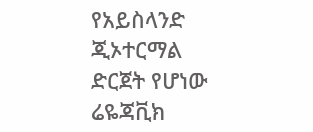የአይስላንድ ጂኦተርማል ድርጀት የሆነው ሬዬጃቪክ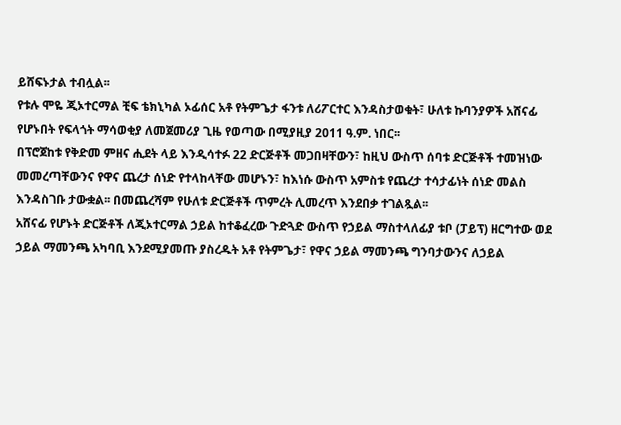ይሸፍኑታል ተብሏል፡፡
የቱሉ ሞዬ ጂኦተርማል ቺፍ ቴክኒካል ኦፊሰር አቶ የትምጌታ ፋንቱ ለሪፖርተር እንዳስታወቁት፣ ሁለቱ ኩባንያዎች አሸናፊ የሆኑበት የፍላጎት ማሳወቂያ ለመጀመሪያ ጊዜ የወጣው በሚያዚያ 2011 ዓ.ም. ነበር፡፡
በፕሮጀከቱ የቅድመ ምዘና ሒደት ላይ እንዲሳተፉ 22 ድርጅቶች መጋበዛቸውን፣ ከዚህ ውስጥ ሰባቱ ድርጅቶች ተመዝነው መመረጣቸውንና የዋና ጨረታ ሰነድ የተላከላቸው መሆኑን፣ ከእነሱ ውስጥ አምስቱ የጨረታ ተሳታፊነት ሰነድ መልስ እንዳስገቡ ታውቋል፡፡ በመጨረሻም የሁለቱ ድርጅቶች ጥምረት ሊመረጥ እንደበቃ ተገልጿል፡፡
አሸናፊ የሆኑት ድርጅቶች ለጂኦተርማል ኃይል ከተቆፈረው ጉድጓድ ውስጥ የኃይል ማስተላለፊያ ቱቦ (ፓይፕ) ዘርግተው ወደ ኃይል ማመንጫ አካባቢ እንደሚያመጡ ያስረዱት አቶ የትምጌታ፣ የዋና ኃይል ማመንጫ ግንባታውንና ለኃይል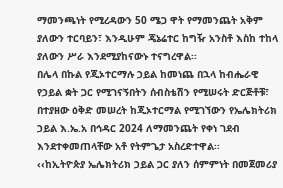ማመንጫነት የሚረዳውን 50 ሜጋ ዋት የማመንጨት አቅም ያለውን ተርባይን፣ እንዲሁም ጄኔሬተር ከግዥ አንስቶ እስከ ተከላ ያለውን ሥራ እንደሚያከናውኑ ተናግረዋል፡፡
በሌላ በኩል የጂኦተርማሉ ኃይል ከመነጨ በኋላ ከብሔራዊ የኃይል ቋት ጋር የሚገናኝበትን ሰብስቴሽን የሚሠሩት ድርጅቶቹ፣ በተያዘው ዕቅድ መሠረት ከጂኦተርማል የሚገኘውን የኤሌክትሪክ ኃይል እ.ኤ.አ በኅዳር 2024 ለማመንጨት የቀነ ገደብ እንደተቀመጠላቸው አቶ የትምጌታ አስረድተዋል፡፡
‹‹ከኢትዮጵያ ኤሌክትሪክ ኃይል ጋር ያለን ሰምምነት በመጀመሪያ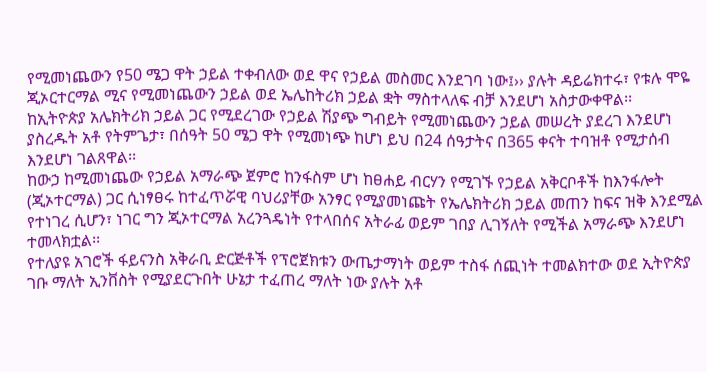የሚመነጨውን የ50 ሜጋ ዋት ኃይል ተቀብለው ወደ ዋና የኃይል መስመር እንደገባ ነው፤›› ያሉት ዳይሬክተሩ፣ የቱሉ ሞዬ ጂኦርተርማል ሚና የሚመነጨውን ኃይል ወደ ኤሌከትሪክ ኃይል ቋት ማስተላለፍ ብቻ እንደሆነ አስታውቀዋል፡፡
ከኢትዮጵያ አሌክትሪክ ኃይል ጋር የሚደረገው የኃይል ሽያጭ ግብይት የሚመነጨውን ኃይል መሠረት ያደረገ እንደሆነ ያስረዱት አቶ የትምጌታ፣ በሰዓት 50 ሜጋ ዋት የሚመነጭ ከሆነ ይህ በ24 ሰዓታትና በ365 ቀናት ተባዝቶ የሚታሰብ እንደሆነ ገልጸዋል፡፡
ከውኃ ከሚመነጨው የኃይል አማራጭ ጀምሮ ከንፋስም ሆነ ከፀሐይ ብርሃን የሚገኙ የኃይል አቅርቦቶች ከእንፋሎት (ጂኦተርማል) ጋር ሲነፃፀሩ ከተፈጥሯዊ ባህሪያቸው አንፃር የሚያመነጩት የኤሌክትሪክ ኃይል መጠን ከፍና ዝቅ እንደሚል የተነገረ ሲሆን፣ ነገር ግን ጂኦተርማል አረንጓዴነት የተላበሰና አትራፊ ወይም ገበያ ሊገኝለት የሚችል አማራጭ እንደሆነ ተመላክቷል፡፡
የተለያዩ አገሮች ፋይናንስ አቅራቢ ድርጅቶች የፕሮጀክቱን ውጤታማነት ወይም ተስፋ ሰጪነት ተመልክተው ወደ ኢትዮጵያ ገቡ ማለት ኢንቨስት የሚያደርጉበት ሁኔታ ተፈጠረ ማለት ነው ያሉት አቶ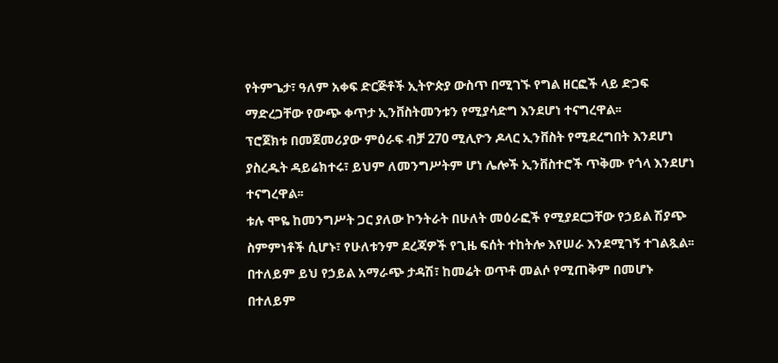የትምጌታ፣ ዓለም አቀፍ ድርጅቶች ኢትዮጵያ ውስጥ በሚገኙ የግል ዘርፎች ላይ ድጋፍ ማድረጋቸው የውጭ ቀጥታ ኢንቨስትመንቱን የሚያሳድግ እንደሆነ ተናግረዋል፡፡
ፕሮጀክቱ በመጀመሪያው ምዕራፍ ብቻ 270 ሚሊዮን ዶላር ኢንቨስት የሚደረግበት እንደሆነ ያስረዱት ዳይሬክተሩ፣ ይህም ለመንግሥትም ሆነ ሌሎች ኢንቨስተሮች ጥቅሙ የጎላ እንደሆነ ተናግረዋል፡፡
ቱሉ ሞዬ ከመንግሥት ጋር ያለው ኮንትራት በሁለት መዕራፎች የሚያደርጋቸው የኃይል ሽያጭ ስምምነቶች ሲሆኑ፣ የሁለቱንም ደረጃዎች የጊዜ ፍሰት ተከትሎ እየሠራ እንደሚገኝ ተገልጿል፡፡ በተለይም ይህ የኃይል አማራጭ ታዳሽ፣ ከመሬት ወጥቶ መልሶ የሚጠቅም በመሆኑ በተለይም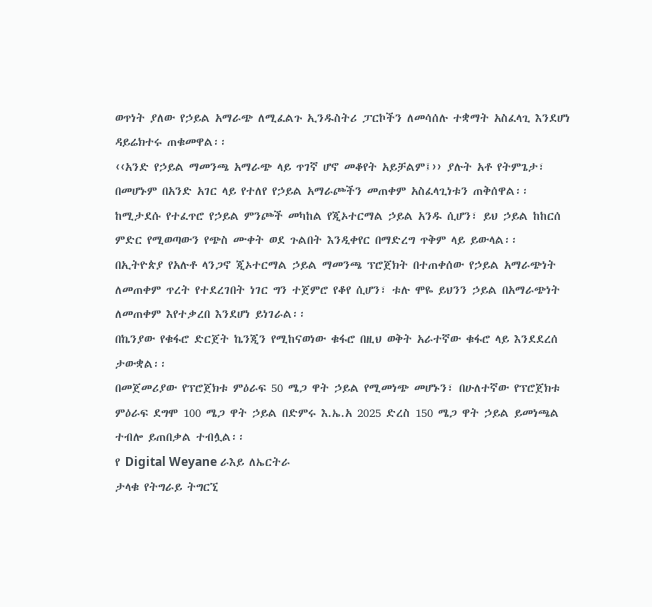ወጥነት ያለው የኃይል አማራጭ ለሚፈልጉ ኢንዱስትሪ ፓርኮችን ለመሳሰሉ ተቋማት አስፈላጊ እንደሆነ ዳይሬክተሩ ጠቁመዋል፡፡
‹‹አንድ የኃይል ማመንጫ አማራጭ ላይ ጥገኛ ሆኖ መቆየት አይቻልም፤›› ያሉት አቶ የትምጌታ፣ በመሆኑም በአንድ አገር ላይ የተለየ የኃይል አማራጮችን መጠቀም አስፈላጊነቱን ጠቅሰዋል፡፡
ከሚታደሱ የተፈጥሮ የኃይል ምንጮች መካከል የጂኦተርማል ኃይል አንዱ ሲሆን፣ ይህ ኃይል ከከርሰ ምድር የሚወጣውን የጭስ ሙቀት ወደ ጉልበት እንዲቀየር በማድረግ ጥቅም ላይ ይውላል፡፡
በኢትዮጵያ የአሉቶ ላንጋኖ ጂኦተርማል ኃይል ማመንጫ ፕሮጀክት በተጠቀሰው የኃይል አማራጭነት ለመጠቀም ጥረት የተደረገበት ነገር ግን ተጀምሮ የቆየ ሲሆን፣ ቱሉ ሞዬ ይህንን ኃይል በአማራጭነት ለመጠቀም እየተቃረበ እንደሆነ ይነገራል፡፡
በኬንያው የቁፋሮ ድርጀት ኬንጂን የሚከናወነው ቁፋሮ በዚህ ወቅት አራተኛው ቁፋሮ ላይ እንደደረሰ ታውቋል፡፡
በመጀመሪያው የፕሮጀክቱ ምዕራፍ 50 ሜጋ ዋት ኃይል የሚመነጭ መሆኑን፣ በሁለተኛው የፕሮጀክቱ ምዕራፍ ደግሞ 100 ሜጋ ዋት ኃይል በድምሩ እ.ኤ.አ 2025 ድረስ 150 ሜጋ ዋት ኃይል ይመነጫል ተብሎ ይጠበቃል ተብሏል፡፡
የ Digital Weyane ራእይ ለኤርትራ
ታላቁ የትግራይ ትግርኚ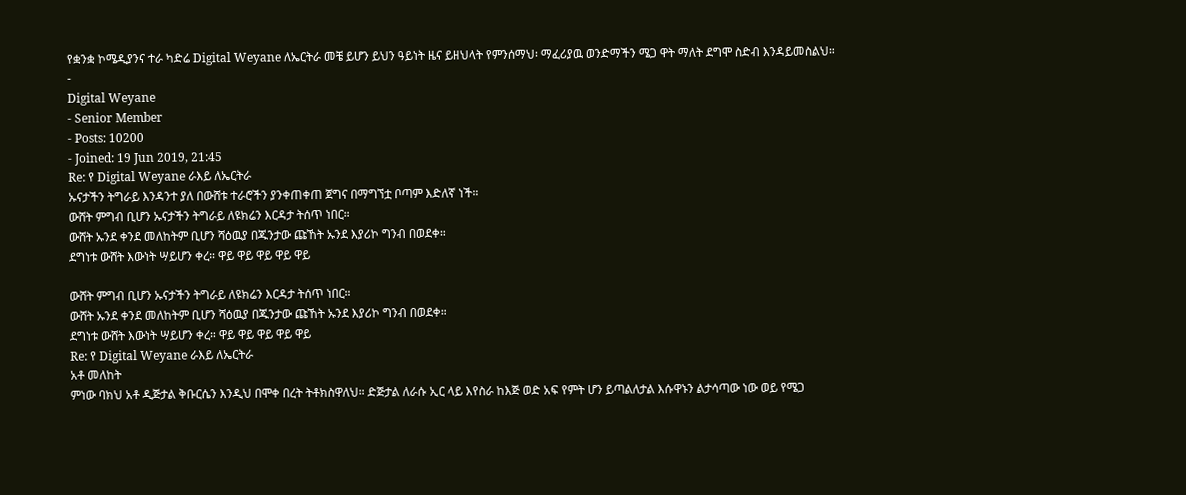የቋንቋ ኮሜዲያንና ተራ ካድሬ Digital Weyane ለኤርትራ መቼ ይሆን ይህን ዓይነት ዜና ይዘህላት የምንሰማህ፡ ማፈሪያዉ ወንድማችን ሜጋ ዋት ማለት ደግሞ ስድብ እንዳይመስልህ።
-
Digital Weyane
- Senior Member
- Posts: 10200
- Joined: 19 Jun 2019, 21:45
Re: የ Digital Weyane ራእይ ለኤርትራ
ኡናታችን ትግራይ እንዳንተ ያለ በውሸቱ ተራሮችን ያንቀጠቀጠ ጀግና በማግኘቷ ቦጣም እድለኛ ነች።
ውሸት ምግብ ቢሆን ኡናታችን ትግራይ ለዩክሬን እርዳታ ትሰጥ ነበር።
ውሸት ኡንደ ቀንደ መለከትም ቢሆን ሻዕዉያ በጁንታው ጩኸት ኡንደ እያሪኮ ግንብ በወደቀ።
ደግነቱ ውሸት እውነት ሣይሆን ቀረ። ዋይ ዋይ ዋይ ዋይ ዋይ

ውሸት ምግብ ቢሆን ኡናታችን ትግራይ ለዩክሬን እርዳታ ትሰጥ ነበር።
ውሸት ኡንደ ቀንደ መለከትም ቢሆን ሻዕዉያ በጁንታው ጩኸት ኡንደ እያሪኮ ግንብ በወደቀ።
ደግነቱ ውሸት እውነት ሣይሆን ቀረ። ዋይ ዋይ ዋይ ዋይ ዋይ
Re: የ Digital Weyane ራእይ ለኤርትራ
አቶ መለከት
ምነው ባክህ አቶ ዲጅታል ቅቡርሴን እንዲህ በሞቀ በረት ትቶክስዋለህ። ድጅታል ለራሱ ኢር ላይ እየስራ ከእጅ ወድ አፍ የምት ሆን ይጣልለታል እሱዋኑን ልታሳጣው ነው ወይ የሜጋ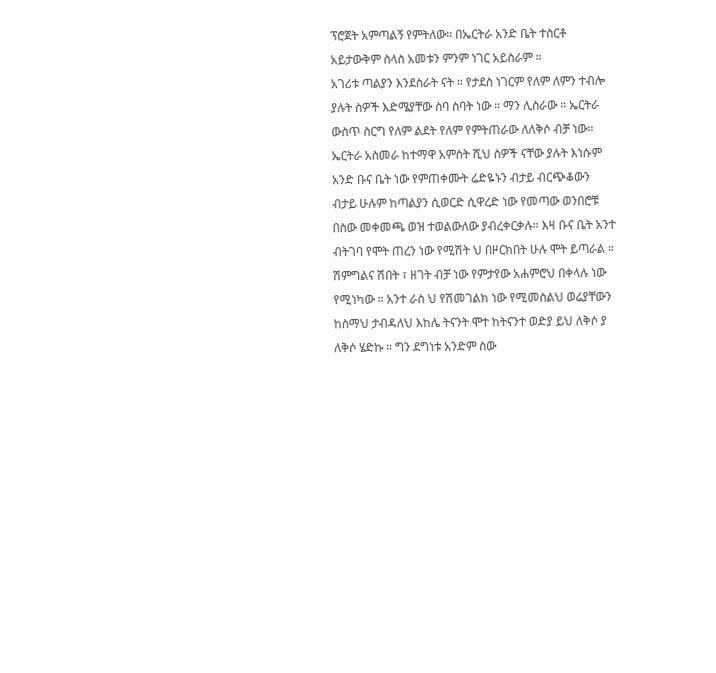ፕሮጀት አምጣልኝ የምትለው። በኤርትራ አንድ ቤት ተስርቶ አይታውቅም ስላስ አመቱን ምንም ነገር አይስራም ።
አገሪቱ ጣልያን እንደስራት ናት ። የታደስ ነገርም የለም ለምን ተብሎ ያሉት ስዎች እድሜያቸው ስባ ስባት ነው ። ማን ሊስራው ። ኤርትራ ውስጥ ስርግ የለም ልደት የለም የምትጠራው ለለቅሶ ብቻ ነው።
ኤርትራ አስመራ ከተማዋ አምስት ሺህ ስዎች ናቸው ያሉት እነሱም አንድ ቡና ቤት ነው የምጠቀሙት ሬድዬኑን ብታይ ብርጭቆውን ብታይ ሁሉም ከጣልያን ሲወርድ ሲዋረድ ነው የመጣው ወንበሮቹ በስው መቀመጫ ወዝ ተወልውለው ያብረቀርቃሉ። እዛ ቡና ቤት አንተ ብትገባ የሞት ጠረን ነው የሚሽት ህ በዞርክበት ሁሉ ሞት ይጣራል ። ሽምግልና ሽበት ፣ ዘገት ብቻ ነው የምታየው አሐምሮህ በቀላሉ ነው የሚነካው ። አንተ ራስ ህ የሽመገልክ ነው የሚመስልህ ወሬያቸውን ከስማህ ታብዳለህ እከሌ ትናንት ሞተ ከትናንተ ወድያ ይህ ለቅሶ ያ ለቅሶ ሄድኩ ። ግን ደግነቱ አንድም ስው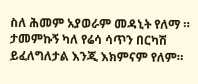ስለ ሕመም አያወራም መዳኒት የለማ ። ታመምኩኝ ካለ የሬሳ ሳጥን በርካሽ ይፈለግለታል እንጂ እክምናም የለም።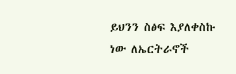ይህንን ስፅፍ እያለቀስኩ ነው ለኤርትራኖች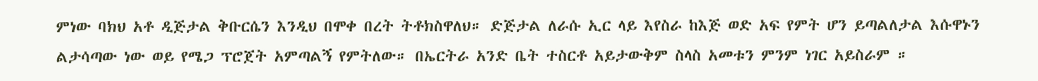ምነው ባክህ አቶ ዲጅታል ቅቡርሴን እንዲህ በሞቀ በረት ትቶክስዋለህ። ድጅታል ለራሱ ኢር ላይ እየስራ ከእጅ ወድ አፍ የምት ሆን ይጣልለታል እሱዋኑን ልታሳጣው ነው ወይ የሜጋ ፕሮጀት አምጣልኝ የምትለው። በኤርትራ አንድ ቤት ተስርቶ አይታውቅም ስላስ አመቱን ምንም ነገር አይስራም ።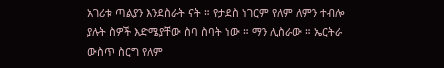አገሪቱ ጣልያን እንደስራት ናት ። የታደስ ነገርም የለም ለምን ተብሎ ያሉት ስዎች እድሜያቸው ስባ ስባት ነው ። ማን ሊስራው ። ኤርትራ ውስጥ ስርግ የለም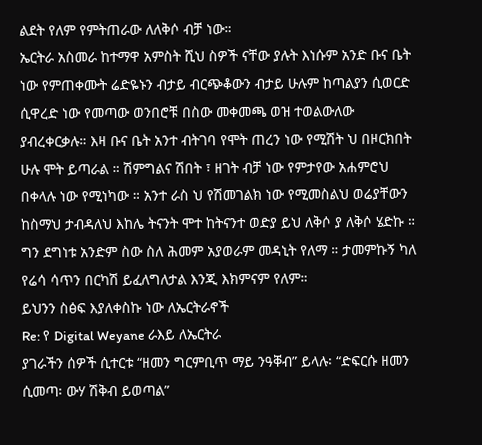ልደት የለም የምትጠራው ለለቅሶ ብቻ ነው።
ኤርትራ አስመራ ከተማዋ አምስት ሺህ ስዎች ናቸው ያሉት እነሱም አንድ ቡና ቤት ነው የምጠቀሙት ሬድዬኑን ብታይ ብርጭቆውን ብታይ ሁሉም ከጣልያን ሲወርድ ሲዋረድ ነው የመጣው ወንበሮቹ በስው መቀመጫ ወዝ ተወልውለው ያብረቀርቃሉ። እዛ ቡና ቤት አንተ ብትገባ የሞት ጠረን ነው የሚሽት ህ በዞርክበት ሁሉ ሞት ይጣራል ። ሽምግልና ሽበት ፣ ዘገት ብቻ ነው የምታየው አሐምሮህ በቀላሉ ነው የሚነካው ። አንተ ራስ ህ የሽመገልክ ነው የሚመስልህ ወሬያቸውን ከስማህ ታብዳለህ እከሌ ትናንት ሞተ ከትናንተ ወድያ ይህ ለቅሶ ያ ለቅሶ ሄድኩ ። ግን ደግነቱ አንድም ስው ስለ ሕመም አያወራም መዳኒት የለማ ። ታመምኩኝ ካለ የሬሳ ሳጥን በርካሽ ይፈለግለታል እንጂ እክምናም የለም።
ይህንን ስፅፍ እያለቀስኩ ነው ለኤርትራኖች
Re: የ Digital Weyane ራእይ ለኤርትራ
ያገራችን ሰዎች ሲተርቱ “ዘመን ግርምቢጥ ማይ ንዓቐብ” ይላሉ፡ “ድፍርሱ ዘመን ሲመጣ፡ ውሃ ሽቅብ ይወጣል”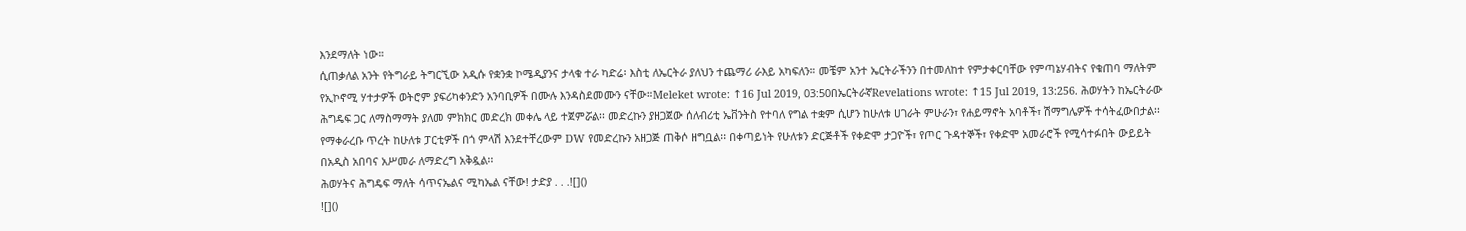እንደማለት ነው።
ሲጠቃለል አንት የትግራይ ትግርኚው አዲሱ የቋንቋ ኮሜዲያንና ታላቁ ተራ ካድሬ፡ እስቲ ለኤርትራ ያለህን ተጨማሪ ራእይ አካፍለን። መቼም አንተ ኤርትራችንን በተመለከተ የምታቀርባቸው የምጣኔሃብትና የቁጠባ ማለትም የኢኮኖሚ ሃተታዎች ወትሮም ያፍሪካቀንድን አንባቢዎች በሙሉ እንዳስደመሙን ናቸው።Meleket wrote: ↑16 Jul 2019, 03:50በኤርትራኛRevelations wrote: ↑15 Jul 2019, 13:256. ሕወሃትን ከኤርትራው ሕግዴፍ ጋር ለማስማማት ያለመ ምክክር መድረክ መቀሌ ላይ ተጀምሯል፡፡ መድረኩን ያዘጋጀው ሰለብሪቲ ኤቨንትስ የተባለ የግል ተቋም ሲሆን ከሁለቱ ሀገራት ምሁራን፣ የሐይማኖት አባቶች፣ ሽማግሌዎች ተሳትፈውበታል፡፡ የማቀራረቡ ጥረት ከሁለቱ ፓርቲዎች በጎ ምላሽ እንደተቸረውም DW የመድረኩን አዘጋጅ ጠቅሶ ዘግቧል፡፡ በቀጣይነት የሁለቱን ድርጅቶች የቀድሞ ታጋዮች፣ የጦር ጉዳተኞች፣ የቀድሞ አመራሮች የሚሳተፉበት ውይይት በአዲስ አበባና አሥመራ ለማድረግ አቅዷል፡፡
ሕወሃትና ሕግዴፍ ማለት ሳጥናኤልና ሚካኤል ናቸው! ታድያ . . .![]()
![]()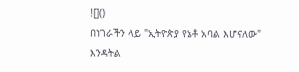![]()
በነገራችን ላይ "ኢትዮጵያ የኔቶ አባል እሆናለው" እንዳትል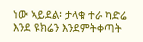ነው ኣይደል፡ ታላቁ ተራ ካድሬ እንደ ዩክሬን እንደምትቀጣት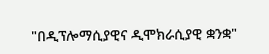"በዲፕሎማሲያዊና ዲሞክራሲያዊ ቋንቋ"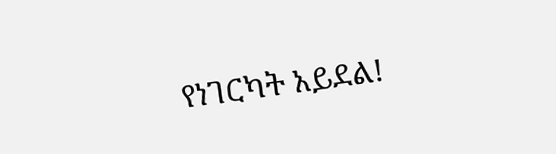የነገርካት አይደል!